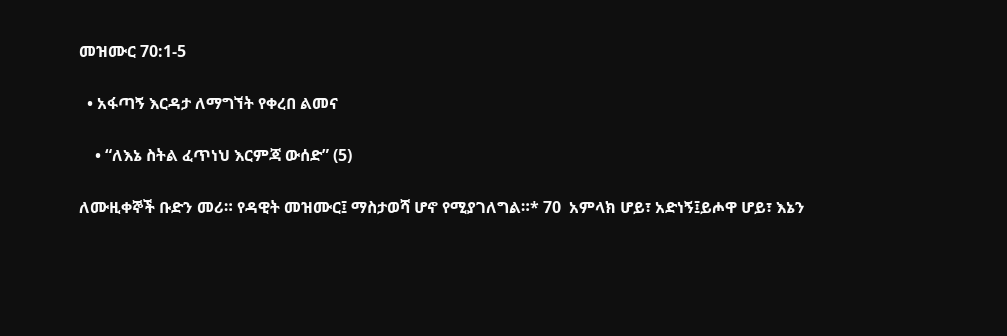መዝሙር 70:1-5

  • አፋጣኝ እርዳታ ለማግኘት የቀረበ ልመና

    • “ለእኔ ስትል ፈጥነህ እርምጃ ውሰድ” (5)

ለሙዚቀኞች ቡድን መሪ። የዳዊት መዝሙር፤ ማስታወሻ ሆኖ የሚያገለግል።* 70  አምላክ ሆይ፣ አድነኝ፤ይሖዋ ሆይ፣ እኔን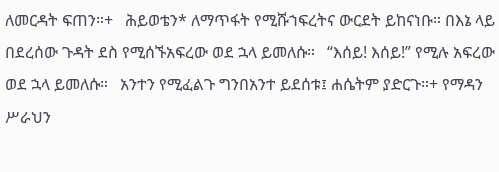ለመርዳት ፍጠን።+   ሕይወቴን* ለማጥፋት የሚሹኀፍረትና ውርደት ይከናነቡ። በእኔ ላይ በደረሰው ጉዳት ደስ የሚሰኙአፍረው ወደ ኋላ ይመለሱ።   “እሰይ! እሰይ!” የሚሉ አፍረው ወደ ኋላ ይመለሱ።   አንተን የሚፈልጉ ግንበአንተ ይደሰቱ፤ ሐሴትም ያድርጉ።+ የማዳን ሥራህን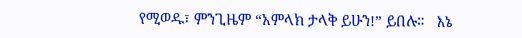የሚወዱ፣ ምንጊዜም “አምላክ ታላቅ ይሁን!” ይበሉ።   እኔ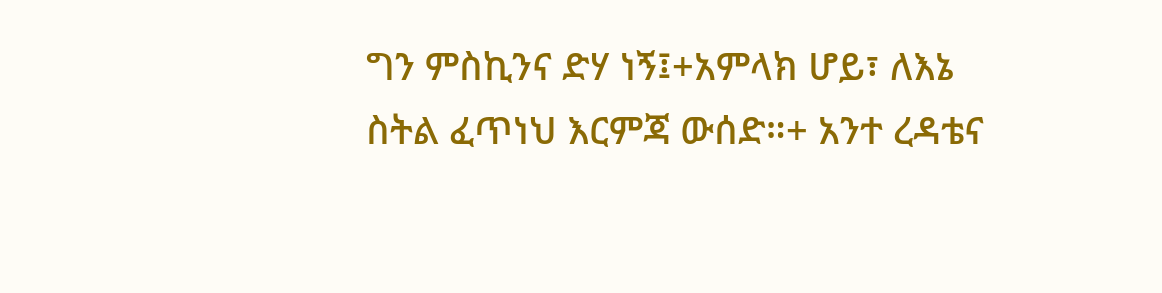ግን ምስኪንና ድሃ ነኝ፤+አምላክ ሆይ፣ ለእኔ ስትል ፈጥነህ እርምጃ ውሰድ።+ አንተ ረዳቴና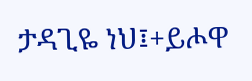ታዳጊዬ ነህ፤+ይሖዋ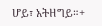ሆይ፣ አትዘግይ።+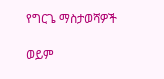የግርጌ ማስታወሻዎች

ወይም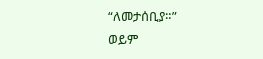“ለመታሰቢያ።”
ወይም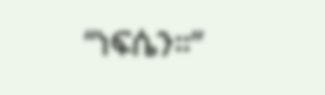“ነፍሴን።”